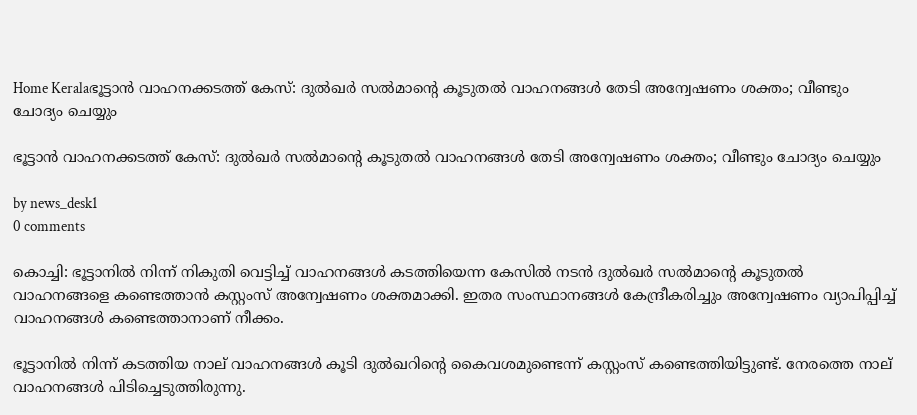Home Keralaഭൂട്ടാൻ വാഹനക്കടത്ത് കേസ്: ദുൽഖർ സൽമാന്റെ കൂടുതൽ വാഹനങ്ങൾ തേടി അന്വേഷണം ശക്തം; വീണ്ടും ചോദ്യം ചെയ്യും

ഭൂട്ടാൻ വാഹനക്കടത്ത് കേസ്: ദുൽഖർ സൽമാന്റെ കൂടുതൽ വാഹനങ്ങൾ തേടി അന്വേഷണം ശക്തം; വീണ്ടും ചോദ്യം ചെയ്യും

by news_desk1
0 comments

കൊച്ചി: ഭൂട്ടാനിൽ നിന്ന് നികുതി വെട്ടിച്ച് വാഹനങ്ങൾ കടത്തിയെന്ന കേസിൽ നടൻ ദുൽഖർ സൽമാന്റെ കൂടുതൽ വാഹനങ്ങളെ കണ്ടെത്താൻ കസ്റ്റംസ് അന്വേഷണം ശക്തമാക്കി. ഇതര സംസ്ഥാനങ്ങൾ കേന്ദ്രീകരിച്ചും അന്വേഷണം വ്യാപിപ്പിച്ച് വാഹനങ്ങൾ കണ്ടെത്താനാണ് നീക്കം.

ഭൂട്ടാനിൽ നിന്ന് കടത്തിയ നാല് വാഹനങ്ങൾ കൂടി ദുൽഖറിന്റെ കൈവശമുണ്ടെന്ന് കസ്റ്റംസ് കണ്ടെത്തിയിട്ടുണ്ട്. നേരത്തെ നാല് വാഹനങ്ങൾ പിടിച്ചെടുത്തിരുന്നു.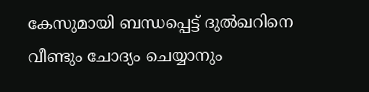കേസുമായി ബന്ധപ്പെട്ട് ദുൽഖറിനെ വീണ്ടും ചോദ്യം ചെയ്യാനും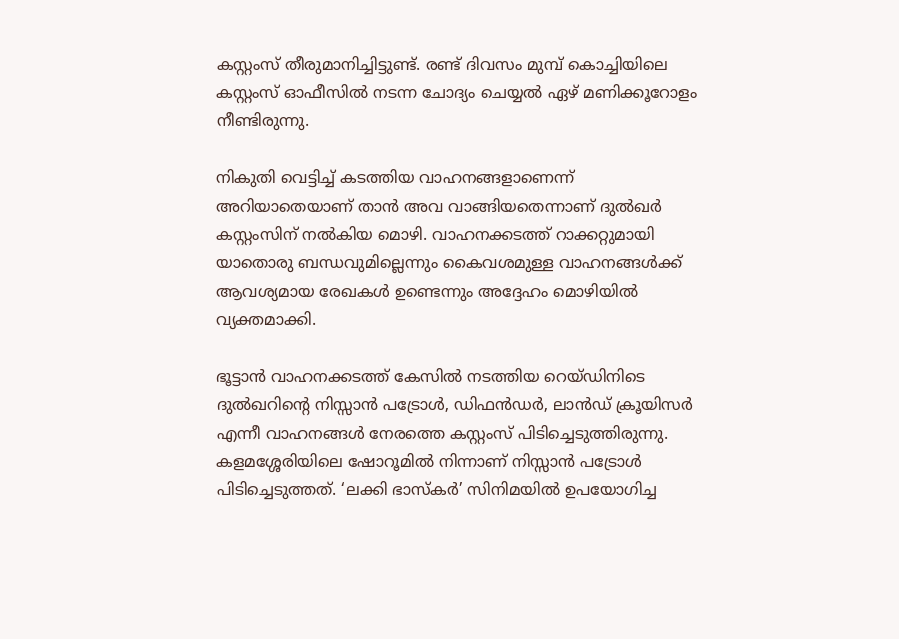കസ്റ്റംസ് തീരുമാനിച്ചിട്ടുണ്ട്. രണ്ട് ദിവസം മുമ്പ് കൊച്ചിയിലെ കസ്റ്റംസ് ഓഫീസിൽ നടന്ന ചോദ്യം ചെയ്യൽ ഏഴ് മണിക്കൂറോളം നീണ്ടിരുന്നു.

നികുതി വെട്ടിച്ച് കടത്തിയ വാഹനങ്ങളാണെന്ന് അറിയാതെയാണ് താൻ അവ വാങ്ങിയതെന്നാണ് ദുൽഖർ കസ്റ്റംസിന് നൽകിയ മൊഴി. വാഹനക്കടത്ത് റാക്കറ്റുമായി യാതൊരു ബന്ധവുമില്ലെന്നും കൈവശമുള്ള വാഹനങ്ങൾക്ക് ആവശ്യമായ രേഖകൾ ഉണ്ടെന്നും അദ്ദേഹം മൊഴിയിൽ വ്യക്തമാക്കി.

ഭൂട്ടാൻ വാഹനക്കടത്ത് കേസിൽ നടത്തിയ റെയ്ഡിനിടെ ദുൽഖറിന്റെ നിസ്സാൻ പട്രോൾ, ഡിഫൻഡർ, ലാൻഡ് ക്രൂയിസർ എന്നീ വാഹനങ്ങൾ നേരത്തെ കസ്റ്റംസ് പിടിച്ചെടുത്തിരുന്നു. കളമശ്ശേരിയിലെ ഷോറൂമിൽ നിന്നാണ് നിസ്സാൻ പട്രോൾ പിടിച്ചെടുത്തത്. ‘ലക്കി ഭാസ്കർ’ സിനിമയിൽ ഉപയോഗിച്ച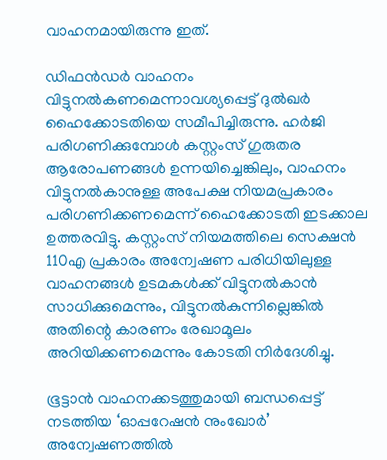വാഹനമായിരുന്നു ഇത്.

ഡിഫൻഡർ വാഹനം വിട്ടുനൽകണമെന്നാവശ്യപ്പെട്ട് ദുൽഖർ ഹൈക്കോടതിയെ സമീപിച്ചിരുന്നു. ഹർജി പരിഗണിക്കുമ്പോൾ കസ്റ്റംസ് ഗുരുതര ആരോപണങ്ങൾ ഉന്നയിച്ചെങ്കിലും, വാഹനം വിട്ടുനൽകാനുള്ള അപേക്ഷ നിയമപ്രകാരം പരിഗണിക്കണമെന്ന് ഹൈക്കോടതി ഇടക്കാല ഉത്തരവിട്ടു. കസ്റ്റംസ് നിയമത്തിലെ സെക്ഷൻ 110എ പ്രകാരം അന്വേഷണ പരിധിയിലുള്ള വാഹനങ്ങൾ ഉടമകൾക്ക് വിട്ടുനൽകാൻ സാധിക്കുമെന്നും, വിട്ടുനൽകുന്നില്ലെങ്കിൽ അതിന്റെ കാരണം രേഖാമൂലം അറിയിക്കണമെന്നും കോടതി നിർദേശിച്ചു.

ഭൂട്ടാൻ വാഹനക്കടത്തുമായി ബന്ധപ്പെട്ട് നടത്തിയ ‘ഓപ്പറേഷൻ നുംഖോർ’ അന്വേഷണത്തിൽ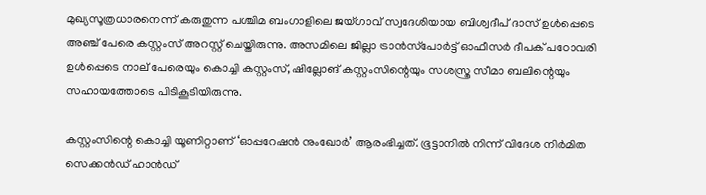മുഖ്യസൂത്രധാരനെന്ന് കരുതുന്ന പശ്ചിമ ബംഗാളിലെ ജയ്ഗാവ് സ്വദേശിയായ ബിശ്വദീപ് ദാസ് ഉൾപ്പെടെ അഞ്ച് പേരെ കസ്റ്റംസ് അറസ്റ്റ് ചെയ്തിരുന്നു. അസമിലെ ജില്ലാ ട്രാൻസ്‌പോർട്ട് ഓഫീസർ ദീപക് പഠോവരി ഉൾപ്പെടെ നാല് പേരെയും കൊച്ചി കസ്റ്റംസ്, ഷില്ലോങ് കസ്റ്റംസിന്റെയും സശസ്ത്ര സീമാ ബലിന്റെയും സഹായത്തോടെ പിടികൂടിയിരുന്നു.

കസ്റ്റംസിന്റെ കൊച്ചി യൂണിറ്റാണ് ‘ഓപ്പറേഷൻ നുംഖോർ’ ആരംഭിച്ചത്. ഭൂട്ടാനിൽ നിന്ന് വിദേശ നിർമിത സെക്കൻഡ് ഹാൻഡ്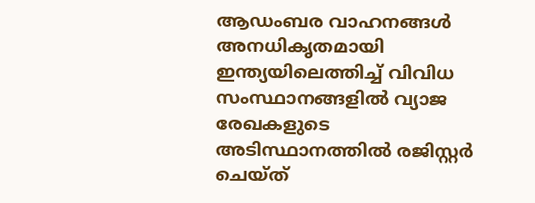ആഡംബര വാഹനങ്ങൾ അനധികൃതമായി ഇന്ത്യയിലെത്തിച്ച് വിവിധ സംസ്ഥാനങ്ങളിൽ വ്യാജ രേഖകളുടെ അടിസ്ഥാനത്തിൽ രജിസ്റ്റർ ചെയ്ത്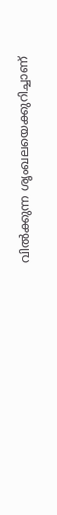വിൽക്കുന്ന ശൃംഖലയെക്കുറിച്ചാണ്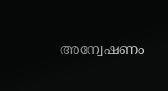അന്വേഷണം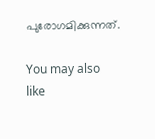പുരോഗമിക്കുന്നത്.

You may also like